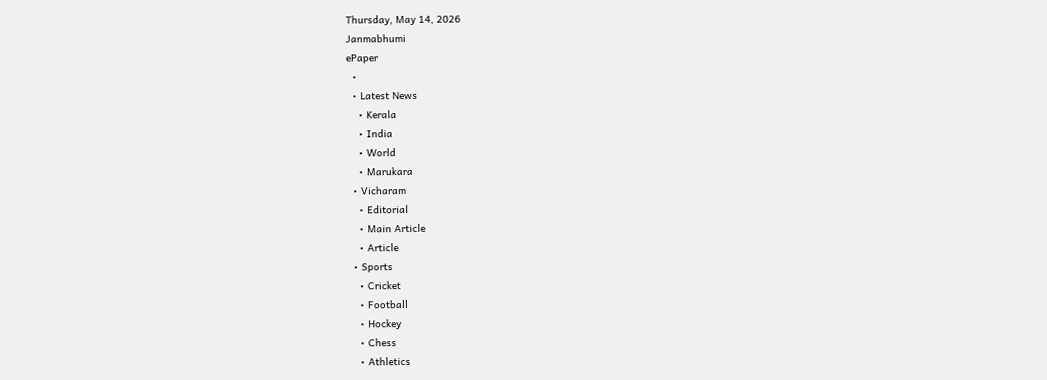Thursday, May 14, 2026
Janmabhumi
ePaper
  •
  • Latest News
    • Kerala
    • India
    • World
    • Marukara
  • Vicharam
    • Editorial
    • Main Article
    • Article
  • Sports
    • Cricket
    • Football
    • Hockey
    • Chess
    • Athletics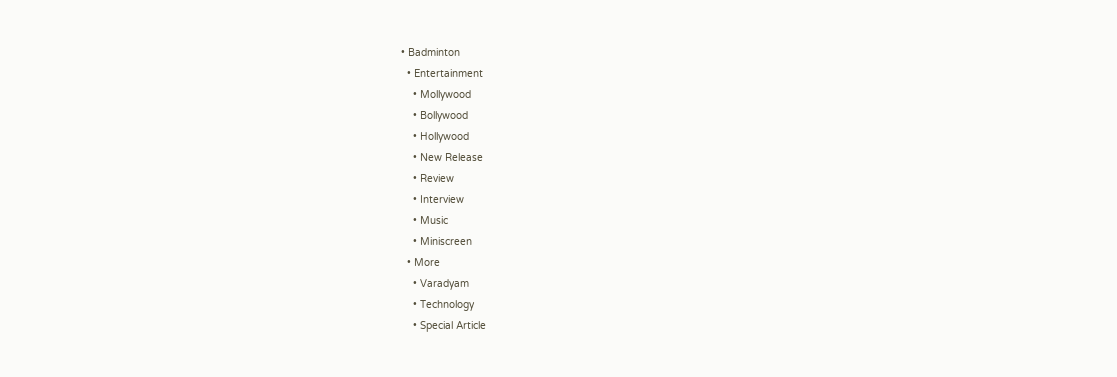• Badminton
  • Entertainment
    • Mollywood
    • Bollywood
    • Hollywood
    • New Release
    • Review
    • Interview
    • Music
    • Miniscreen
  • More
    • Varadyam
    • Technology
    • Special Article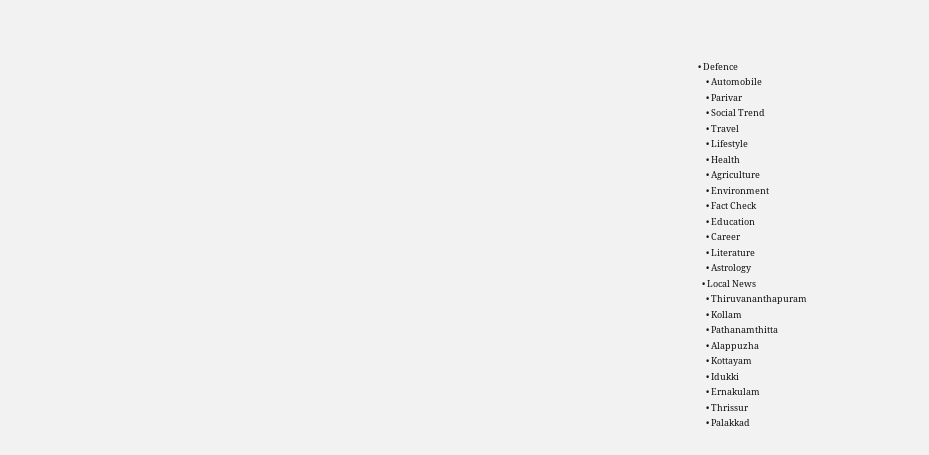• Defence
    • Automobile
    • Parivar
    • Social Trend
    • Travel
    • Lifestyle
    • Health
    • Agriculture
    • Environment
    • Fact Check
    • Education
    • Career
    • Literature
    • Astrology
  • Local News
    • Thiruvananthapuram
    • Kollam
    • Pathanamthitta
    • Alappuzha
    • Kottayam
    • Idukki
    • Ernakulam
    • Thrissur
    • Palakkad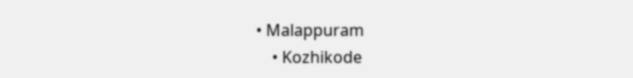• Malappuram
    • Kozhikode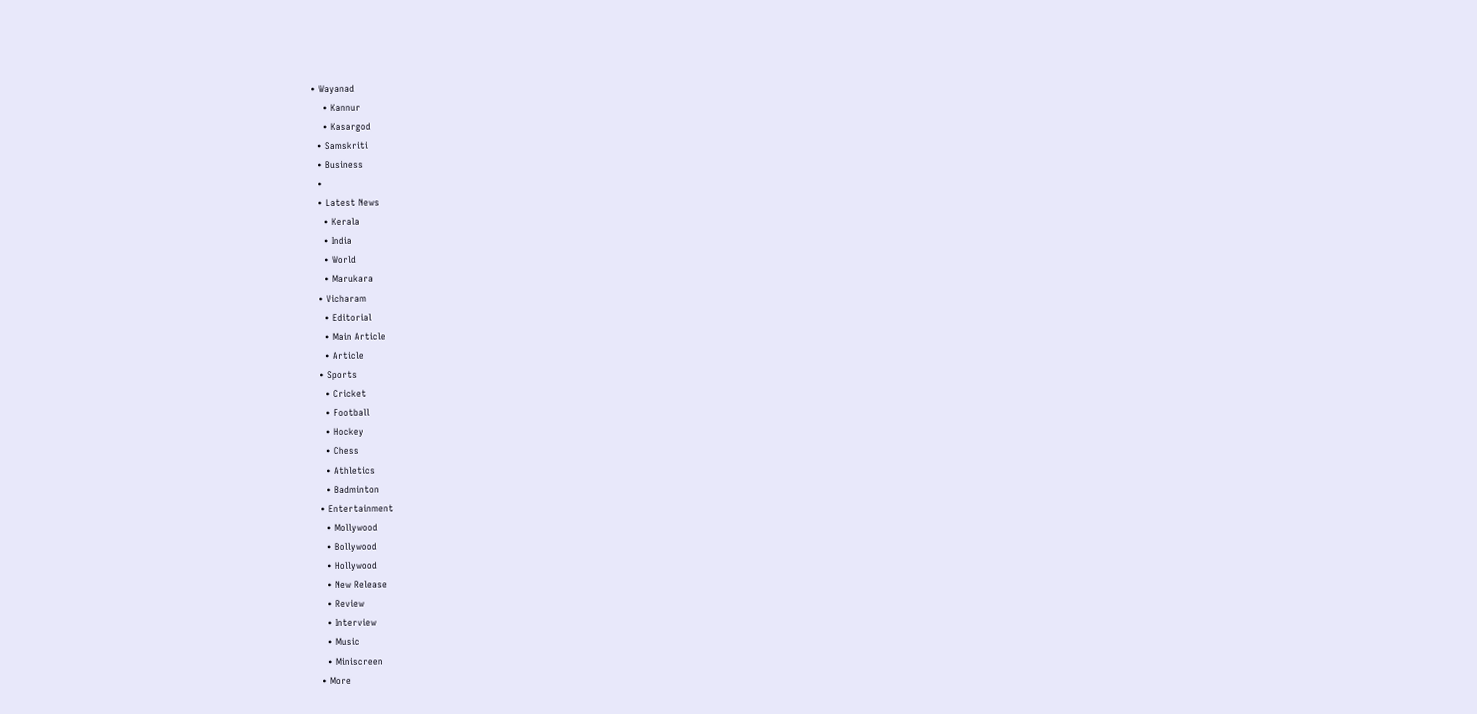• Wayanad
    • Kannur
    • Kasargod
  • Samskriti
  • Business
  •
  • Latest News
    • Kerala
    • India
    • World
    • Marukara
  • Vicharam
    • Editorial
    • Main Article
    • Article
  • Sports
    • Cricket
    • Football
    • Hockey
    • Chess
    • Athletics
    • Badminton
  • Entertainment
    • Mollywood
    • Bollywood
    • Hollywood
    • New Release
    • Review
    • Interview
    • Music
    • Miniscreen
  • More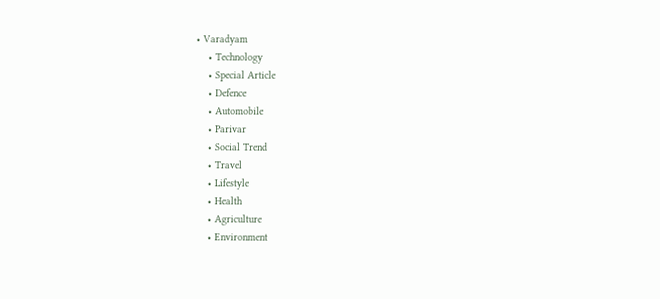• Varadyam
    • Technology
    • Special Article
    • Defence
    • Automobile
    • Parivar
    • Social Trend
    • Travel
    • Lifestyle
    • Health
    • Agriculture
    • Environment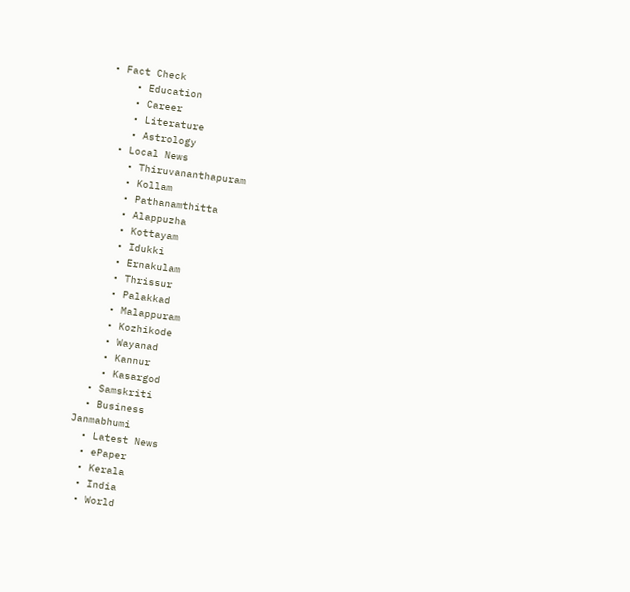• Fact Check
    • Education
    • Career
    • Literature
    • Astrology
  • Local News
    • Thiruvananthapuram
    • Kollam
    • Pathanamthitta
    • Alappuzha
    • Kottayam
    • Idukki
    • Ernakulam
    • Thrissur
    • Palakkad
    • Malappuram
    • Kozhikode
    • Wayanad
    • Kannur
    • Kasargod
  • Samskriti
  • Business
Janmabhumi
  • Latest News
  • ePaper
  • Kerala
  • India
  • World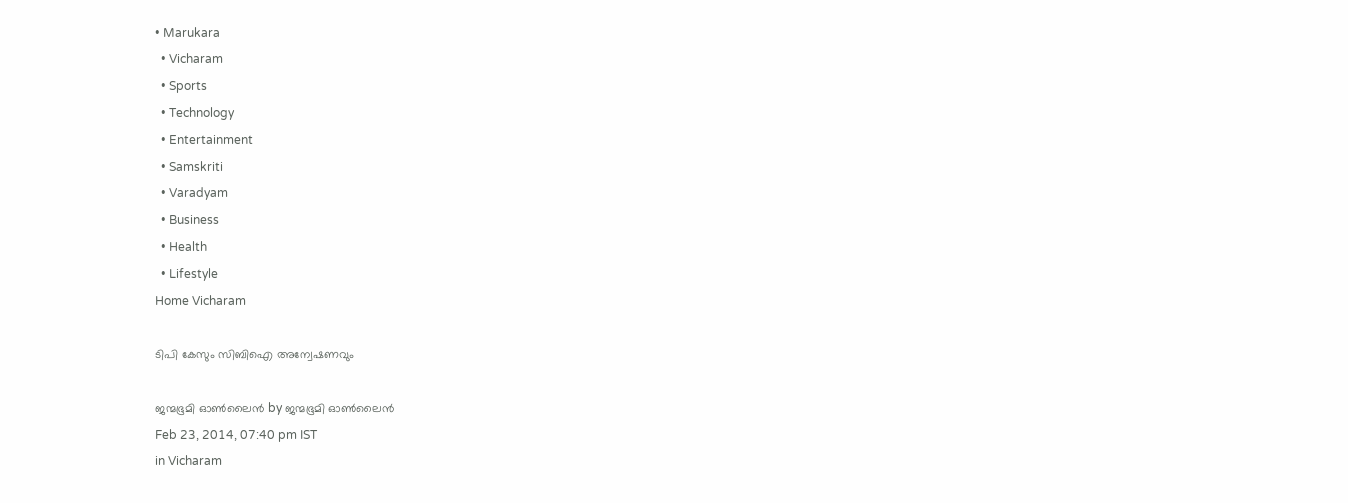• Marukara
  • Vicharam
  • Sports
  • Technology
  • Entertainment
  • Samskriti
  • Varadyam
  • Business
  • Health
  • Lifestyle
Home Vicharam

ടിപി കേസും സിബിഐ അന്വേഷണവും

ജന്മഭൂമി ഓണ്‍ലൈന്‍ by ജന്മഭൂമി ഓണ്‍ലൈന്‍
Feb 23, 2014, 07:40 pm IST
in Vicharam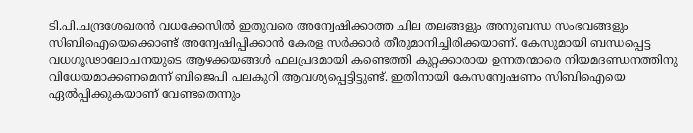ടി.പി.ചന്ദ്രശേഖരന്‍ വധക്കേസില്‍ ഇതുവരെ അന്വേഷിക്കാത്ത ചില തലങ്ങളും അനുബന്ധ സംഭവങ്ങളും സിബിഐയെക്കൊണ്ട്‌ അന്വേഷിപ്പിക്കാന്‍ കേരള സര്‍ക്കാര്‍ തീരുമാനിച്ചിരിക്കയാണ്‌. കേസുമായി ബന്ധപ്പെട്ട വധഗൂഢാലോചനയുടെ ആഴക്കയങ്ങള്‍ ഫലപ്രദമായി കണ്ടെത്തി കുറ്റക്കാരായ ഉന്നതന്മാരെ നിയമദണ്ഡനത്തിനു വിധേയമാക്കണമെന്ന്‌ ബിജെപി പലകുറി ആവശ്യപ്പെട്ടിട്ടുണ്ട്‌. ഇതിനായി കേസന്വേഷണം സിബിഐയെ ഏല്‍പ്പിക്കുകയാണ്‌ വേണ്ടതെന്നും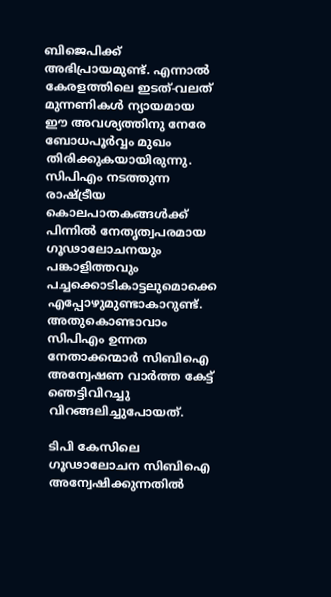ബിജെപിക്ക്‌ അഭിപ്രായമുണ്ട്‌. എന്നാല്‍ കേരളത്തിലെ ഇടത്‌-വലത്‌ മുന്നണികള്‍ ന്യായമായ ഈ അവശ്യത്തിനു നേരേ ബോധപൂര്‍വ്വം മുഖം തിരിക്കുകയായിരുന്നു. സിപിഎം നടത്തുന്ന രാഷ്‌ട്രീയ കൊലപാതകങ്ങള്‍ക്ക്‌ പിന്നില്‍ നേതൃത്വപരമായ ഗൂഢാലോചനയും പങ്കാളിത്തവും പച്ചക്കൊടികാട്ടലുമൊക്കെ എപ്പോഴുമുണ്ടാകാറുണ്ട്‌. അതുകൊണ്ടാവാം സിപിഎം ഉന്നത നേതാക്കന്മാര്‍ സിബിഐ അന്വേഷണ വാര്‍ത്ത കേട്ട്‌ ഞെട്ടിവിറച്ചു വിറങ്ങലിച്ചുപോയത്‌.

ടിപി കേസിലെ ഗൂഢാലോചന സിബിഐ അന്വേഷിക്കുന്നതില്‍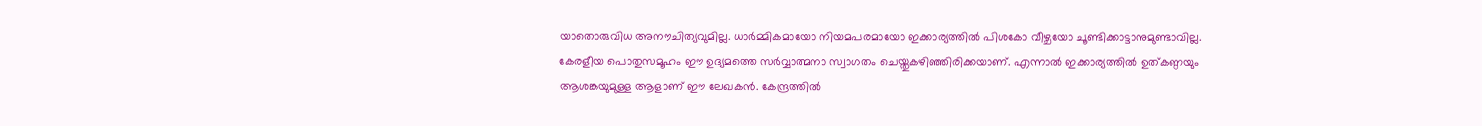യാതൊരുവിധ അനൗചിത്യവുമില്ല. ധാര്‍മ്മികമായോ നിയമപരമായോ ഇക്കാര്യത്തില്‍ പിശകോ വീഴ്ചയോ ചൂണ്ടിക്കാട്ടാനുമുണ്ടാവില്ല. കേരളീയ പൊതുസമൂഹം ഈ ഉദ്യമത്തെ സര്‍വ്വാത്മനാ സ്വാഗതം ചെയ്തുകഴിഞ്ഞിരിക്കയാണ്‌. എന്നാല്‍ ഇക്കാര്യത്തില്‍ ഉത്കണ്ഠയും ആശങ്കയുമുള്ള ആളാണ്‌ ഈ ലേഖകന്‍. കേന്ദ്രത്തില്‍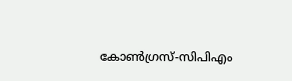കോണ്‍ഗ്രസ്‌-സിപിഎം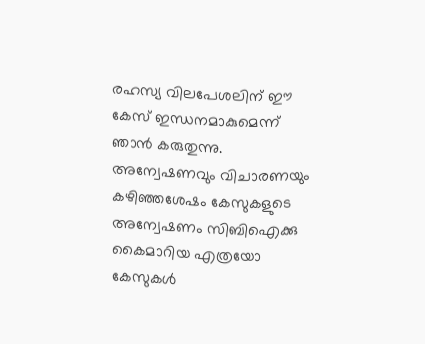രഹസ്യ വിലപേശലിന്‌ ഈ കേസ്‌ ഇന്ധനമാകുമെന്ന്‌ ഞാന്‍ കരുതുന്നു. അന്വേഷണവും വിചാരണയും കഴിഞ്ഞശേഷം കേസുകളുടെ അന്വേഷണം സിബിഐക്കു കൈമാറിയ എത്രയോ കേസുകള്‍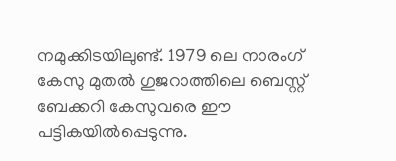നമുക്കിടയിലുണ്ട്‌. 1979 ലെ നാരംഗ്‌ കേസു മുതല്‍ ഗുജറാത്തിലെ ബെസ്റ്റ്‌ ബേക്കറി കേസുവരെ ഈ പട്ടികയില്‍പ്പെടുന്നു.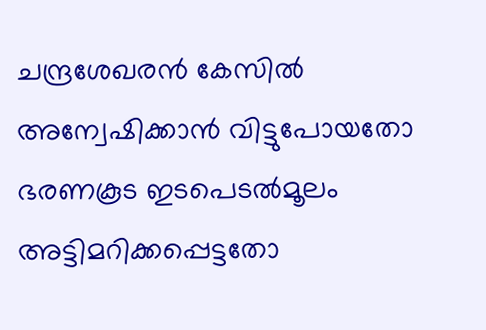ചന്ദ്രശേഖരന്‍ കേസില്‍ അന്വേഷിക്കാന്‍ വിട്ടുപോയതോ ഭരണകൂട ഇടപെടല്‍മൂലം അട്ടിമറിക്കപ്പെട്ടതോ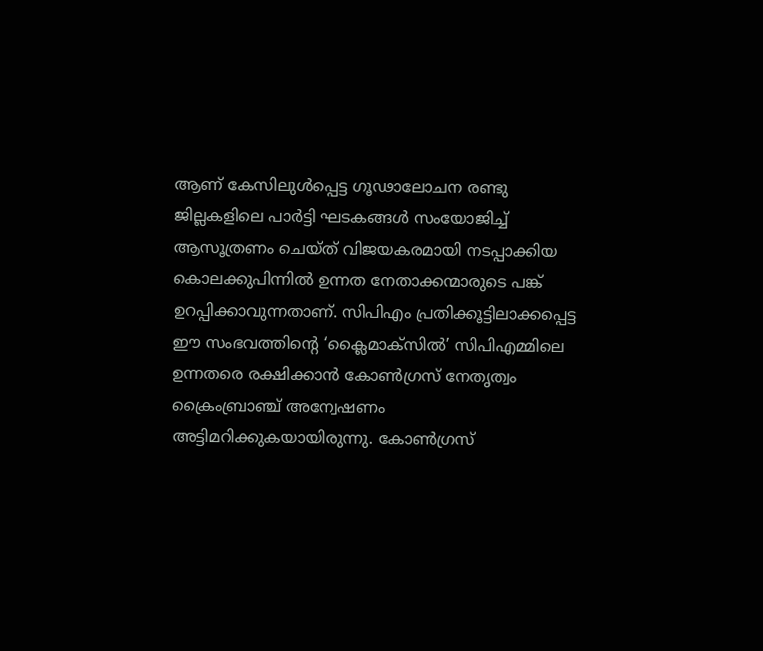ആണ്‌ കേസിലുള്‍പ്പെട്ട ഗൂഢാലോചന രണ്ടു ജില്ലകളിലെ പാര്‍ട്ടി ഘടകങ്ങള്‍ സംയോജിച്ച്‌ ആസൂത്രണം ചെയ്ത്‌ വിജയകരമായി നടപ്പാക്കിയ കൊലക്കുപിന്നില്‍ ഉന്നത നേതാക്കന്മാരുടെ പങ്ക്‌ ഉറപ്പിക്കാവുന്നതാണ്‌. സിപിഎം പ്രതിക്കൂട്ടിലാക്കപ്പെട്ട ഈ സംഭവത്തിന്റെ ‘ക്ലൈമാക്സില്‍’ സിപിഎമ്മിലെ ഉന്നതരെ രക്ഷിക്കാന്‍ കോണ്‍ഗ്രസ്‌ നേതൃത്വം ക്രൈംബ്രാഞ്ച്‌ അന്വേഷണം അട്ടിമറിക്കുകയായിരുന്നു. കോണ്‍ഗ്രസ്‌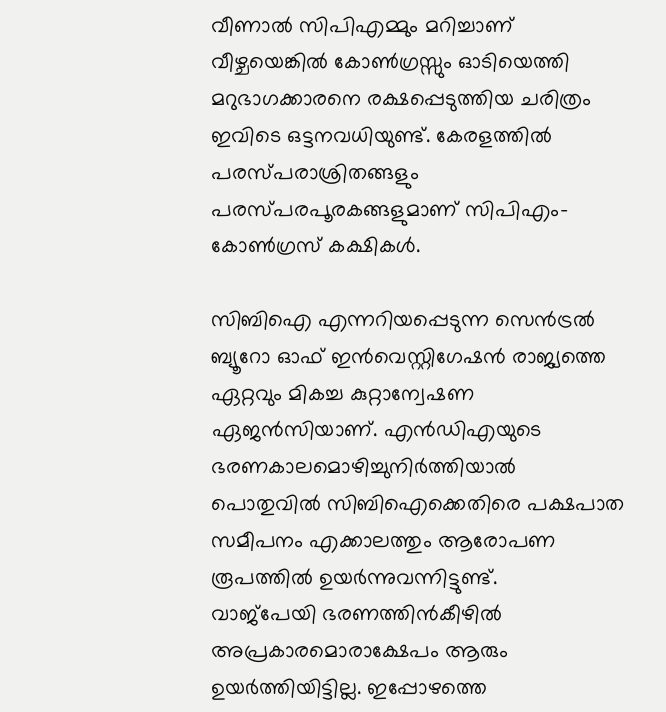വീണാല്‍ സിപിഎമ്മും മറിച്ചാണ്‌ വീഴ്ചയെങ്കില്‍ കോണ്‍ഗ്രസ്സും ഓടിയെത്തി മറുഭാഗക്കാരനെ രക്ഷപ്പെടുത്തിയ ചരിത്രം ഇവിടെ ഒട്ടനവധിയുണ്ട്‌. കേരളത്തില്‍ പരസ്പരാശ്രിതങ്ങളും പരസ്പരപൂരകങ്ങളുമാണ്‌ സിപിഎം- കോണ്‍ഗ്രസ്‌ കക്ഷികള്‍.

സിബിഐ എന്നറിയപ്പെടുന്ന സെന്‍ട്രല്‍ ബ്യൂറോ ഓഫ്‌ ഇന്‍വെസ്റ്റിഗേഷന്‍ രാജ്യത്തെ ഏറ്റവും മികച്ച കുറ്റാന്വേഷണ ഏജന്‍സിയാണ്‌. എന്‍ഡിഎയുടെ ഭരണകാലമൊഴിച്ചുനിര്‍ത്തിയാല്‍ പൊതുവില്‍ സിബിഐക്കെതിരെ പക്ഷപാത സമീപനം എക്കാലത്തും ആരോപണ രൂപത്തില്‍ ഉയര്‍ന്നുവന്നിട്ടുണ്ട്‌.
വാജ്പേയി ഭരണത്തിന്‍കീഴില്‍ അപ്രകാരമൊരാക്ഷേപം ആരും ഉയര്‍ത്തിയിട്ടില്ല. ഇപ്പോഴത്തെ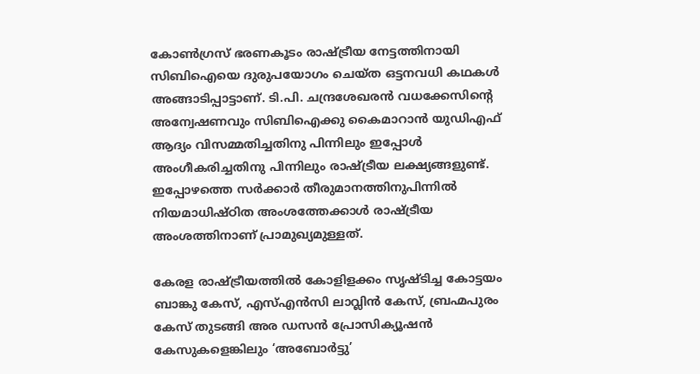കോണ്‍ഗ്രസ്‌ ഭരണകൂടം രാഷ്‌ട്രീയ നേട്ടത്തിനായി സിബിഐയെ ദുരുപയോഗം ചെയ്ത ഒട്ടനവധി കഥകള്‍ അങ്ങാടിപ്പാട്ടാണ്‌. ടി.പി. ചന്ദ്രശേഖരന്‍ വധക്കേസിന്റെ അന്വേഷണവും സിബിഐക്കു കൈമാറാന്‍ യുഡിഎഫ്‌ ആദ്യം വിസമ്മതിച്ചതിനു പിന്നിലും ഇപ്പോള്‍ അംഗീകരിച്ചതിനു പിന്നിലും രാഷ്‌ട്രീയ ലക്ഷ്യങ്ങളുണ്ട്‌. ഇപ്പോഴത്തെ സര്‍ക്കാര്‍ തീരുമാനത്തിനുപിന്നില്‍ നിയമാധിഷ്ഠിത അംശത്തേക്കാള്‍ രാഷ്‌ട്രീയ അംശത്തിനാണ്‌ പ്രാമുഖ്യമുള്ളത്‌.

കേരള രാഷ്‌ട്രീയത്തില്‍ കോളിളക്കം സൃഷ്ടിച്ച കോട്ടയം ബാങ്കു കേസ്‌, എസ്‌എന്‍സി ലാവ്ലിന്‍ കേസ്‌, ബ്രഹ്മപുരം കേസ്‌ തുടങ്ങി അര ഡസന്‍ പ്രോസിക്യൂഷന്‍ കേസുകളെങ്കിലും ‘അബോര്‍ട്ടു’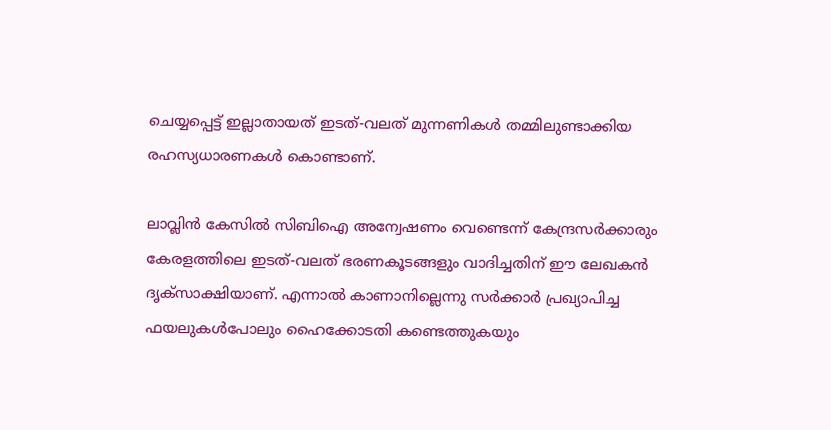ചെയ്യപ്പെട്ട്‌ ഇല്ലാതായത്‌ ഇടത്‌-വലത്‌ മുന്നണികള്‍ തമ്മിലുണ്ടാക്കിയ രഹസ്യധാരണകള്‍ കൊണ്ടാണ്‌.

ലാവ്ലിന്‍ കേസില്‍ സിബിഐ അന്വേഷണം വെണ്ടെന്ന്‌ കേന്ദ്രസര്‍ക്കാരും കേരളത്തിലെ ഇടത്‌-വലത്‌ ഭരണകൂടങ്ങളും വാദിച്ചതിന്‌ ഈ ലേഖകന്‍ ദൃക്‌സാക്ഷിയാണ്‌. എന്നാല്‍ കാണാനില്ലെന്നു സര്‍ക്കാര്‍ പ്രഖ്യാപിച്ച ഫയലുകള്‍പോലും ഹൈക്കോടതി കണ്ടെത്തുകയും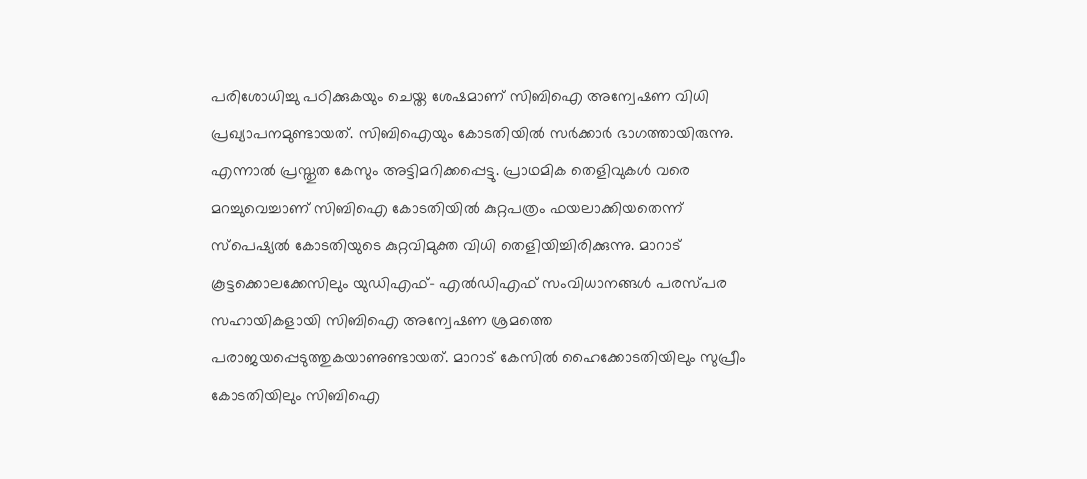പരിശോധിച്ചു പഠിക്കുകയും ചെയ്ത ശേഷമാണ്‌ സിബിഐ അന്വേഷണ വിധി പ്രഖ്യാപനമുണ്ടായത്‌. സിബിഐയും കോടതിയില്‍ സര്‍ക്കാര്‍ ഭാഗത്തായിരുന്നു. എന്നാല്‍ പ്രസ്തുത കേസും അട്ടിമറിക്കപ്പെട്ടു. പ്രാഥമിക തെളിവുകള്‍ വരെ മറച്ചുവെച്ചാണ്‌ സിബിഐ കോടതിയില്‍ കുറ്റപത്രം ഫയലാക്കിയതെന്ന്‌ സ്പെഷ്യല്‍ കോടതിയുടെ കുറ്റവിമുക്ത വിധി തെളിയിച്ചിരിക്കുന്നു. മാറാട്‌ കൂട്ടക്കൊലക്കേസിലും യുഡിഎഫ്‌- എല്‍ഡിഎഫ്‌ സംവിധാനങ്ങള്‍ പരസ്പര സഹായികളായി സിബിഐ അന്വേഷണ ശ്രമത്തെ പരാജയപ്പെടുത്തുകയാണുണ്ടായത്‌. മാറാട്‌ കേസില്‍ ഹൈക്കോടതിയിലും സുപ്രീം കോടതിയിലും സിബിഐ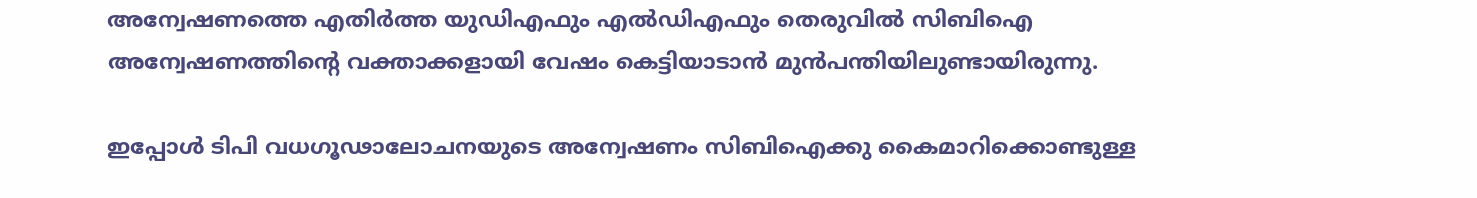അന്വേഷണത്തെ എതിര്‍ത്ത യുഡിഎഫും എല്‍ഡിഎഫും തെരുവില്‍ സിബിഐ അന്വേഷണത്തിന്റെ വക്താക്കളായി വേഷം കെട്ടിയാടാന്‍ മുന്‍പന്തിയിലുണ്ടായിരുന്നു.

ഇപ്പോള്‍ ടിപി വധഗൂഢാലോചനയുടെ അന്വേഷണം സിബിഐക്കു കൈമാറിക്കൊണ്ടുള്ള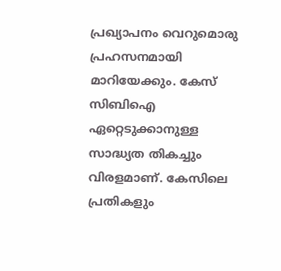പ്രഖ്യാപനം വെറുമൊരു പ്രഹസനമായി മാറിയേക്കും. കേസ്‌ സിബിഐ ഏറ്റെടുക്കാനുള്ള സാദ്ധ്യത തികച്ചും വിരളമാണ്‌. കേസിലെ പ്രതികളും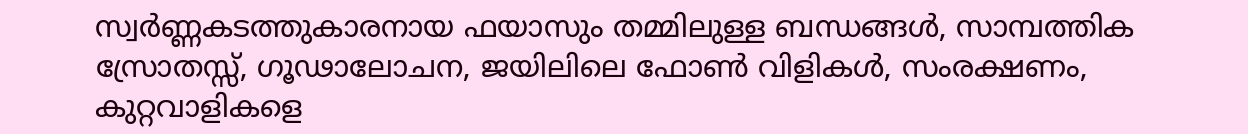സ്വര്‍ണ്ണകടത്തുകാരനായ ഫയാസും തമ്മിലുള്ള ബന്ധങ്ങള്‍, സാമ്പത്തിക സ്രോതസ്സ്‌, ഗൂഢാലോചന, ജയിലിലെ ഫോണ്‍ വിളികള്‍, സംരക്ഷണം, കുറ്റവാളികളെ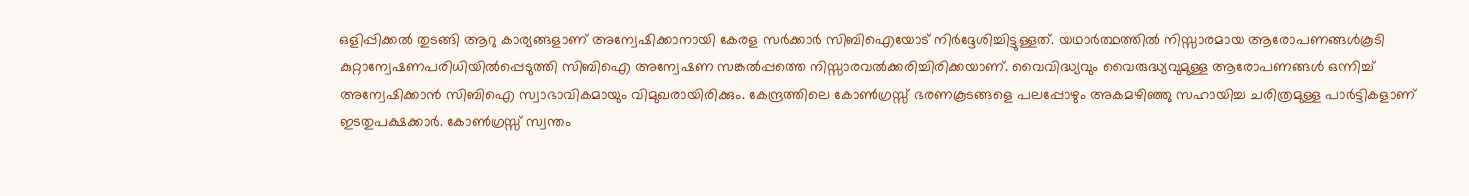ഒളിപ്പിക്കല്‍ തുടങ്ങി ആറു കാര്യങ്ങളാണ്‌ അന്വേഷിക്കാനായി കേരള സര്‍ക്കാര്‍ സിബിഐയോട്‌ നിര്‍ദ്ദേശിച്ചിട്ടുള്ളത്‌. യഥാര്‍ത്ഥത്തില്‍ നിസ്സാരമായ ആരോപണങ്ങള്‍കൂടി കുറ്റാന്വേഷണപരിധിയില്‍പ്പെടുത്തി സിബിഐ അന്വേഷണ സങ്കല്‍പ്പത്തെ നിസ്സാരവല്‍ക്കരിച്ചിരിക്കയാണ്‌. വൈവിദ്ധ്യവും വൈരുദ്ധ്യവുമുള്ള ആരോപണങ്ങള്‍ ഒന്നിച്ച്‌ അന്വേഷിക്കാന്‍ സിബിഐ സ്വാഭാവികമായും വിമുഖരായിരിക്കും. കേന്ദ്രത്തിലെ കോണ്‍ഗ്രസ്സ്‌ ഭരണകൂടങ്ങളെ പലപ്പോഴും അകമഴിഞ്ഞു സഹായിച്ച ചരിത്രമുള്ള പാര്‍ട്ടികളാണ്‌ ഇടതുപക്ഷക്കാര്‍. കോണ്‍ഗ്രസ്സ്‌ സ്വന്തം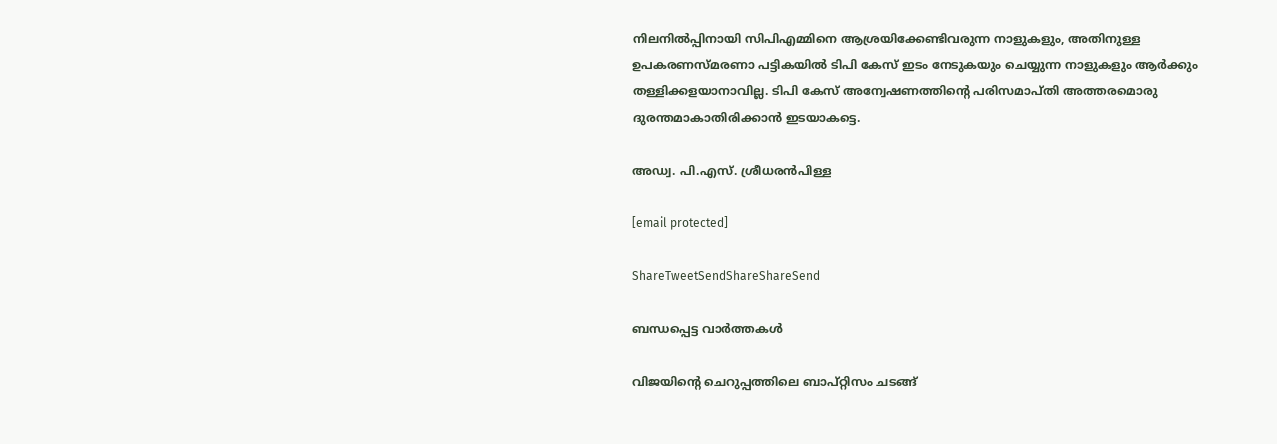നിലനില്‍പ്പിനായി സിപിഎമ്മിനെ ആശ്രയിക്കേണ്ടിവരുന്ന നാളുകളും, അതിനുള്ള ഉപകരണസ്മരണാ പട്ടികയില്‍ ടിപി കേസ്‌ ഇടം നേടുകയും ചെയ്യുന്ന നാളുകളും ആര്‍ക്കും തള്ളിക്കളയാനാവില്ല. ടിപി കേസ്‌ അന്വേഷണത്തിന്റെ പരിസമാപ്തി അത്തരമൊരു ദുരന്തമാകാതിരിക്കാന്‍ ഇടയാകട്ടെ.

അഡ്വ. പി.എസ്‌. ശ്രീധരന്‍പിള്ള

[email protected]

ShareTweetSendShareShareSend

ബന്ധപ്പെട്ട വാര്‍ത്തകള്‍

വിജയിന്‍റെ ചെറുപ്പത്തിലെ ബാപ്റ്റിസം ചടങ്ങ്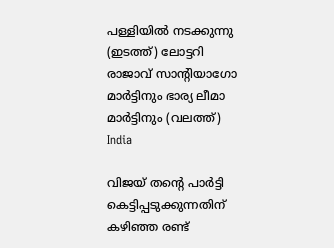പള്ളിയില്‍ നടക്കുന്നു (ഇടത്ത്) ലോട്ടറി രാജാവ് സാന്‍റിയാഗോ മാര്‍ട്ടിനും ഭാര്യ ലീമാ മാര്‍ട്ടിനും (വലത്ത്)
India

വിജയ് തന്റെ പാര്‍ട്ടി കെട്ടിപ്പടുക്കുന്നതിന് കഴിഞ്ഞ രണ്ട്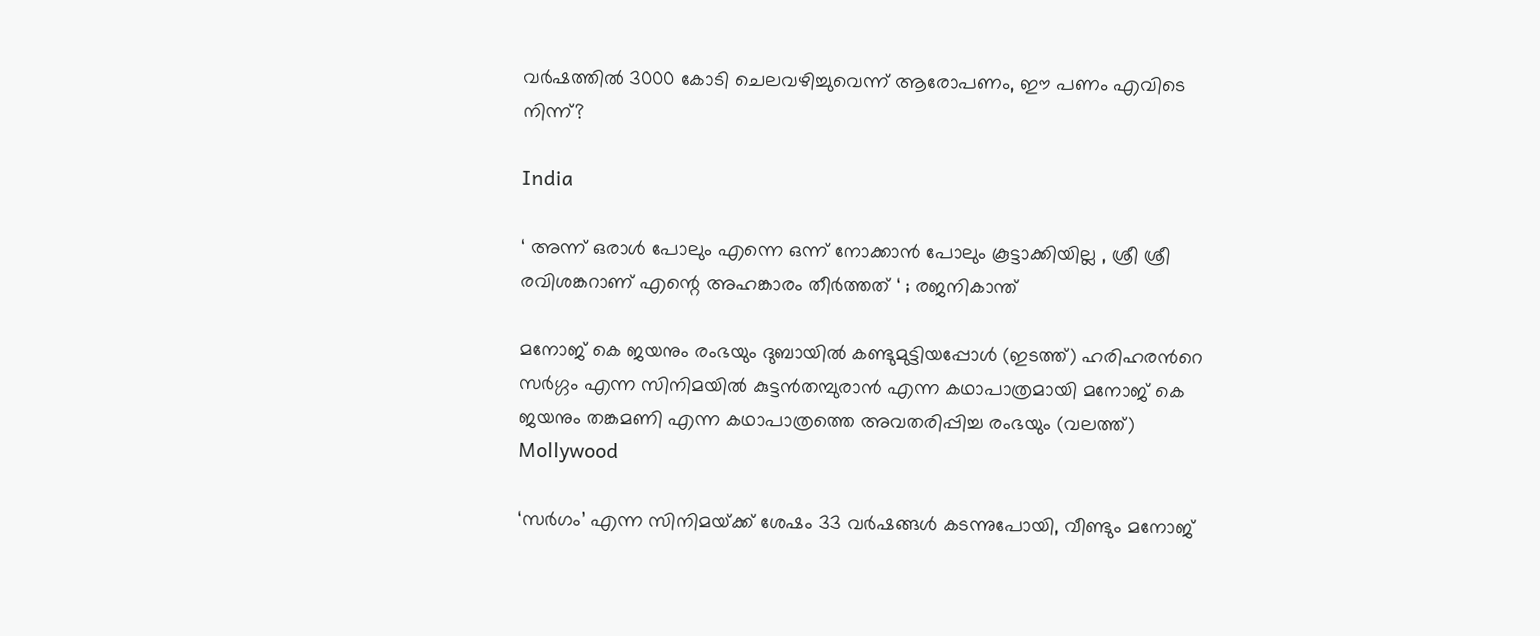വര്‍ഷത്തില്‍ 3000 കോടി ചെലവഴിച്ചുവെന്ന് ആരോപണം, ഈ പണം എവിടെ നിന്ന്?

India

‘ അന്ന് ഒരാൾ പോലും എന്നെ ഒന്ന് നോക്കാൻ പോലും കൂട്ടാക്കിയില്ല , ശ്രീ ശ്രീ രവിശങ്കറാണ് എന്റെ അഹങ്കാരം തീർത്തത് ‘ ; രജനികാന്ത്

മനോജ് കെ ജയനും രംഭയും ദുബായില്‍ കണ്ടുമുട്ടിയപ്പോള്‍ (ഇടത്ത്) ഹരിഹരന്‍റെ സര്‍ഗ്ഗം എന്ന സിനിമയില്‍ കുട്ടന്‍തമ്പുരാന്‍ എന്ന കഥാപാത്രമായി മനോജ് കെ ജയനും തങ്കമണി എന്ന കഥാപാത്രത്തെ അവതരിപ്പിച്ച രംഭയും (വലത്ത്)
Mollywood

‘സര്‍ഗം’ എന്ന സിനിമയ്‌ക്ക് ശേഷം 33 വർഷങ്ങൾ കടന്നുപോയി, വീണ്ടും മനോജ്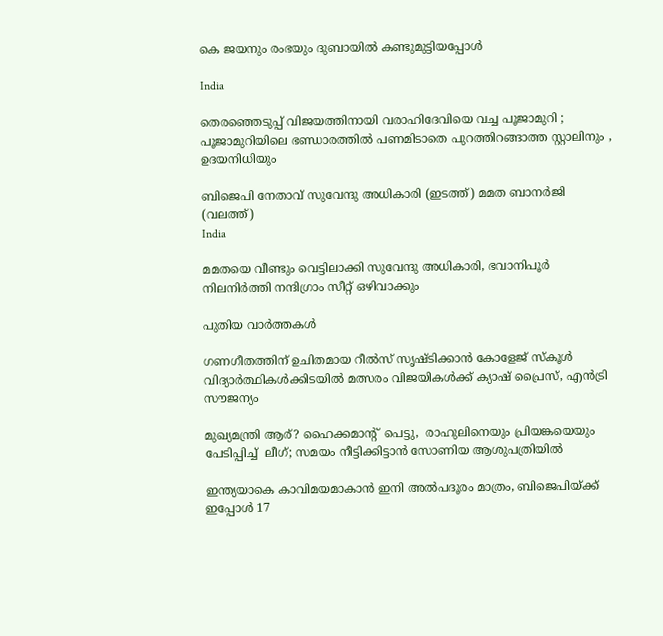കെ ജയനും രംഭയും ദുബായില്‍ കണ്ടുമുട്ടിയപ്പോള്‍

India

തെരഞ്ഞെടുപ്പ് വിജയത്തിനായി വരാഹിദേവിയെ വച്ച പൂജാമുറി ; പൂജാമുറിയിലെ ഭണ്ഡാരത്തിൽ പണമിടാതെ പുറത്തിറങ്ങാത്ത സ്റ്റാലിനും , ഉദയനിധിയും

ബിജെപി നേതാവ് സുവേന്ദു അധികാരി (ഇടത്ത്) മമത ബാനര്‍ജി (വലത്ത്)
India

മമതയെ വീണ്ടും വെട്ടിലാക്കി സുവേന്ദു അധികാരി, ഭവാനിപൂര്‍ നിലനിര്‍ത്തി നന്ദിഗ്രാം സീറ്റ് ഒഴിവാക്കും

പുതിയ വാര്‍ത്തകള്‍

ഗണഗീതത്തിന് ഉചിതമായ റീല്‍സ് സൃഷ്ടിക്കാന്‍ കോളേജ് സ്കൂള്‍ വിദ്യാര്‍ത്ഥികള്‍ക്കിടയില്‍ മത്സരം വിജയികള്‍ക്ക് ക്യാഷ് പ്രൈസ്, എന്‍ട്രി സൗജന്യം

മുഖ്യമന്ത്രി ആര്? ഹൈക്കമാന്‍റ്  പെട്ടു,  രാഹുലിനെയും പ്രിയങ്കയെയും പേടിപ്പിച്ച്  ലീഗ്; സമയം നീട്ടിക്കിട്ടാന്‍ സോണിയ ആശുപത്രിയില്‍

ഇന്ത്യയാകെ കാവിമയമാകാന്‍ ഇനി അല്‍പദൂരം മാത്രം, ബിജെപിയ്‌ക്ക് ഇപ്പോള്‍ 17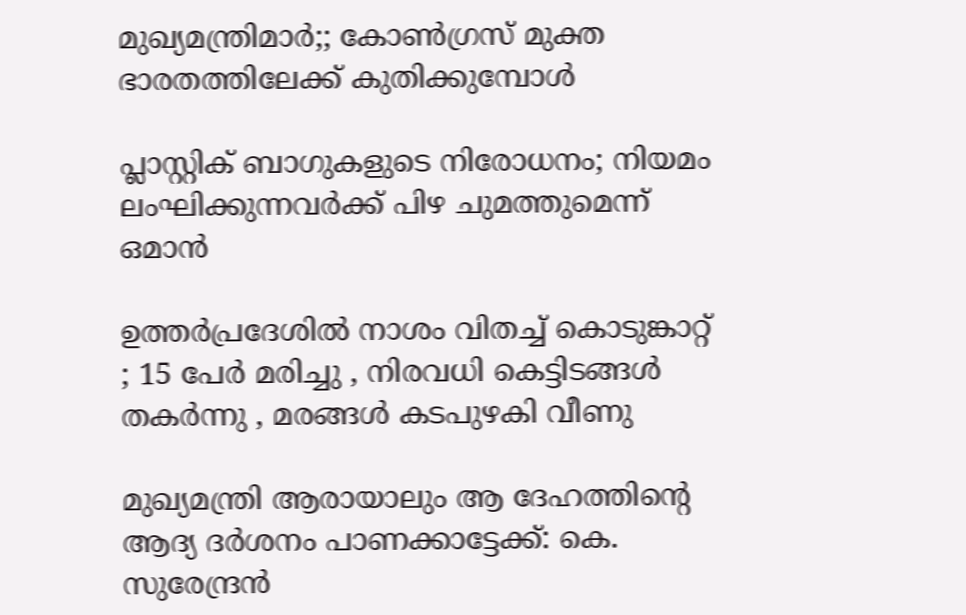മുഖ്യമന്ത്രിമാര്‍;; കോണ്‍ഗ്രസ് മുക്ത ഭാരതത്തിലേക്ക് കുതിക്കുമ്പോള്‍

പ്ലാസ്റ്റിക് ബാഗുകളുടെ നിരോധനം; നിയമം ലംഘിക്കുന്നവർക്ക് പിഴ ചുമത്തുമെന്ന് ഒമാൻ

ഉത്തർപ്രദേശിൽ നാശം വിതച്ച് കൊടുങ്കാറ്റ് ; 15 പേർ മരിച്ചു , നിരവധി കെട്ടിടങ്ങൾ തകർന്നു , മരങ്ങൾ കടപുഴകി വീണു

മുഖ്യമന്ത്രി ആരായാലും ആ ദേഹത്തിന്റെ ആദ്യ ദര്‍ശനം പാണക്കാട്ടേക്ക്: കെ. സുരേന്ദ്രന്‍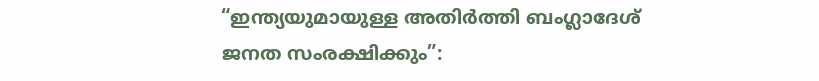“ഇന്ത്യയുമായുള്ള അതിർത്തി ബംഗ്ലാദേശ് ജനത സംരക്ഷിക്കും”: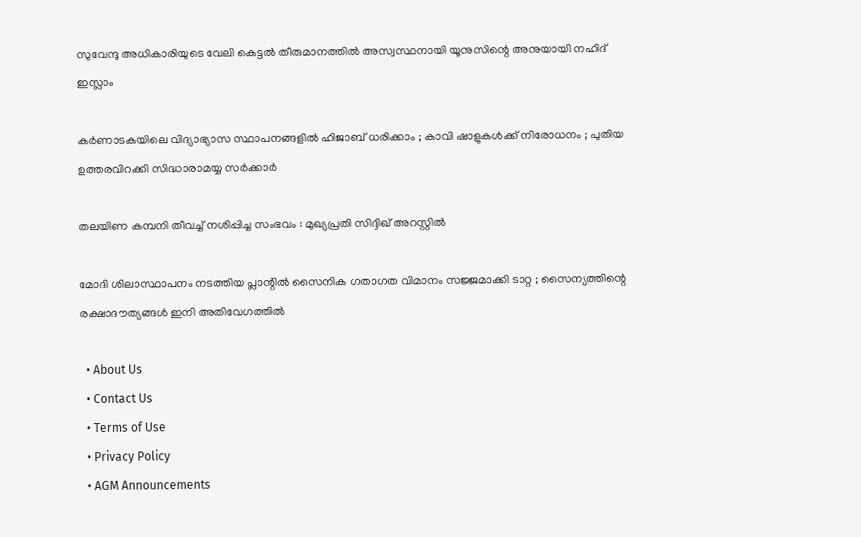സുവേന്ദു അധികാരിയുടെ വേലി കെട്ടൽ തീരുമാനത്തിൽ അസ്വസ്ഥനായി യൂനുസിന്റെ അനുയായി നഹിദ് ഇസ്ലാം

കർണാടകയിലെ വിദ്യാഭ്യാസ സ്ഥാപനങ്ങളിൽ ഹിജാബ് ധരിക്കാം ; കാവി ഷാളുകൾക്ക് നിരോധനം ; പുതിയ ഉത്തരവിറക്കി സിദ്ധാരാമയ്യ സർക്കാർ

തലയിണ കമ്പനി തീവച്ച് നശിപ്പിച്ച സംഭവം : മുഖ്യപ്രതി സിദ്ദിഖ് അറസ്റ്റിൽ

മോദി ശിലാസ്ഥാപനം നടത്തിയ പ്ലാന്റിൽ സൈനിക ഗതാഗത വിമാനം സജ്ജമാക്കി ടാറ്റ ; സൈന്യത്തിന്റെ രക്ഷാദൗത്യങ്ങൾ ഇനി അതിവേഗത്തിൽ

  • About Us
  • Contact Us
  • Terms of Use
  • Privacy Policy
  • AGM Announcements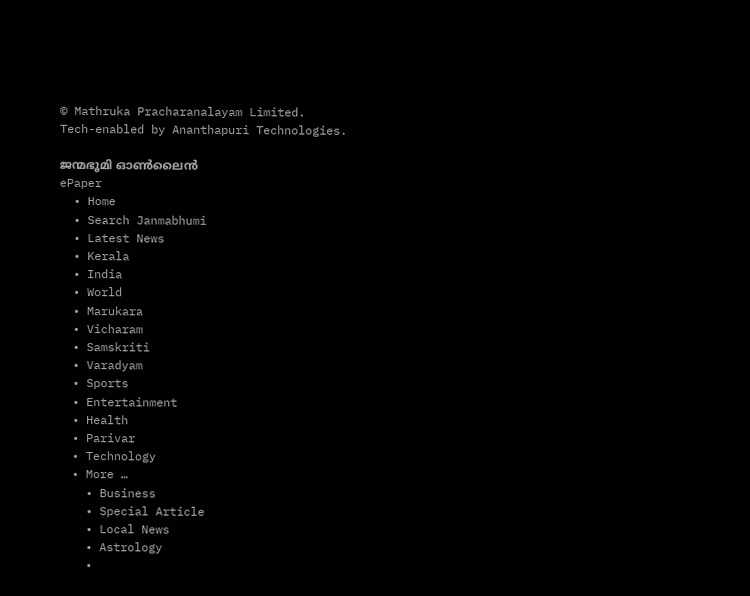© Mathruka Pracharanalayam Limited.
Tech-enabled by Ananthapuri Technologies.

ജന്മഭൂമി ഓണ്‍ലൈന്‍
ePaper
  • Home
  • Search Janmabhumi
  • Latest News
  • Kerala
  • India
  • World
  • Marukara
  • Vicharam
  • Samskriti
  • Varadyam
  • Sports
  • Entertainment
  • Health
  • Parivar
  • Technology
  • More …
    • Business
    • Special Article
    • Local News
    • Astrology
    •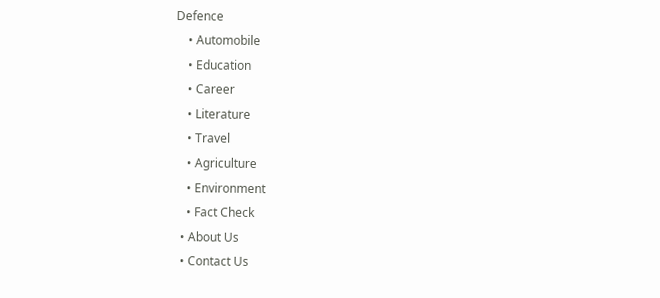Defence
    • Automobile
    • Education
    • Career
    • Literature
    • Travel
    • Agriculture
    • Environment
    • Fact Check
  • About Us
  • Contact Us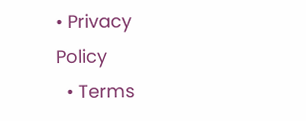• Privacy Policy
  • Terms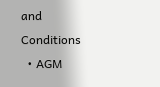and Conditions
  • AGM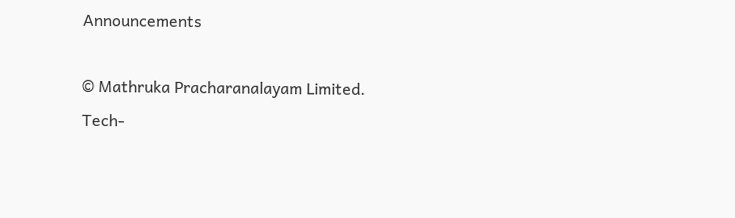Announcements

© Mathruka Pracharanalayam Limited.
Tech-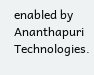enabled by Ananthapuri Technologies.